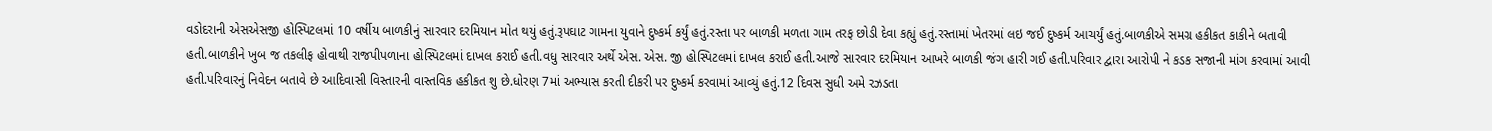વડોદરાની એસએસજી હોસ્પિટલમાં 10 વર્ષીય બાળકીનું સારવાર દરમિયાન મોત થયું હતું.રૂપઘાટ ગામના યુવાને દુષ્કર્મ કર્યું હતું.રસ્તા પર બાળકી મળતા ગામ તરફ છોડી દેવા કહ્યું હતું.રસ્તામાં ખેતરમાં લઇ જઈ દુષ્કર્મ આચર્યું હતું.બાળકીએ સમગ્ર હકીકત કાકીને બતાવી હતી.બાળકીને ખુબ જ તકલીફ હોવાથી રાજપીપળાના હોસ્પિટલમાં દાખલ કરાઈ હતી.વધુ સારવાર અર્થે એસ. એસ. જી હોસ્પિટલમાં દાખલ કરાઈ હતી.આજે સારવાર દરમિયાન આખરે બાળકી જંગ હારી ગઈ હતી.પરિવાર દ્વારા આરોપી ને કડક સજાની માંગ કરવામાં આવી હતી.પરિવારનું નિવેદન બતાવે છે આદિવાસી વિસ્તારની વાસ્તવિક હકીકત શુ છે.ધોરણ 7માં અભ્યાસ કરતી દીકરી પર દુષ્કર્મ કરવામાં આવ્યું હતું.12 દિવસ સુધી અમે રઝડતા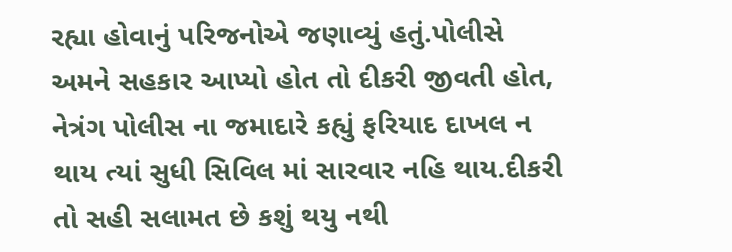રહ્યા હોવાનું પરિજનોએ જણાવ્યું હતું.પોલીસે અમને સહકાર આપ્યો હોત તો દીકરી જીવતી હોત, નેત્રંગ પોલીસ ના જમાદારે કહ્યું ફરિયાદ દાખલ ન થાય ત્યાં સુધી સિવિલ માં સારવાર નહિ થાય.દીકરી તો સહી સલામત છે કશું થયુ નથી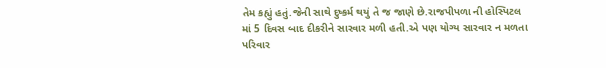તેમ કહ્યું હતું.જેની સાથે દુષ્કર્મ થયું તે જ જાણે છે.રાજપીપળા ની હોસ્પિટલ માં 5 દિવસ બાદ દીકરીને સારવાર મળી હતી.એ પણ યોગ્ય સારવાર ન મળતા પરિવાર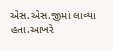એસ.એસ.જીમાં લાવ્યા હતા.આખરે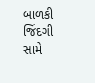બાળકી જિંદગી સામે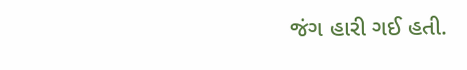જંગ હારી ગઈ હતી.